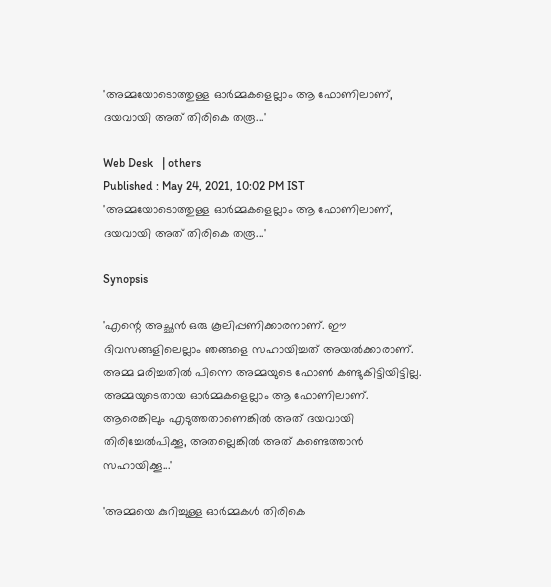'അമ്മയോടൊത്തുള്ള ഓര്‍മ്മകളെല്ലാം ആ ഫോണിലാണ്, ദയവായി അത് തിരികെ തരൂ...'

Web Desk   | others
Published : May 24, 2021, 10:02 PM IST
'അമ്മയോടൊത്തുള്ള ഓര്‍മ്മകളെല്ലാം ആ ഫോണിലാണ്, ദയവായി അത് തിരികെ തരൂ...'

Synopsis

'എന്റെ അച്ഛന്‍ ഒരു കൂലിപ്പണിക്കാരനാണ്. ഈ ദിവസങ്ങളിലെല്ലാം ഞങ്ങളെ സഹായിച്ചത് അയല്‍ക്കാരാണ്. അമ്മ മരിച്ചതില്‍ പിന്നെ അമ്മയുടെ ഫോണ്‍ കണ്ടുകിട്ടിയിട്ടില്ല. അമ്മയുടെതായ ഓര്‍മ്മകളെല്ലാം ആ ഫോണിലാണ്. ആരെങ്കിലും എടുത്തതാണെങ്കില്‍ അത് ദയവായി തിരിച്ചേല്‍പിക്കൂ, അതല്ലെങ്കില്‍ അത് കണ്ടെത്താന്‍ സഹായിക്കൂ...'

'അമ്മയെ കുറിച്ചുള്ള ഓര്‍മ്മകള്‍ തിരികെ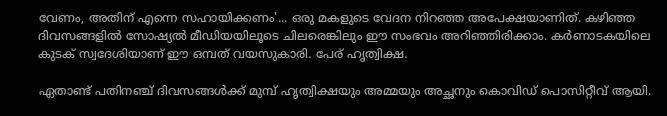വേണം, അതിന് എന്നെ സഹായിക്കണം'... ഒരു മകളുടെ വേദന നിറഞ്ഞ അപേക്ഷയാണിത്. കഴിഞ്ഞ ദിവസങ്ങളില്‍ സോഷ്യല്‍ മീഡിയയിലൂടെ ചിലരെങ്കിലും ഈ സംഭവം അറിഞ്ഞിരിക്കാം. കര്‍ണാടകയിലെ കുടക് സ്വദേശിയാണ് ഈ ഒമ്പത് വയസുകാരി. പേര് ഹൃത്വിക്ഷ.

ഏതാണ്ട് പതിനഞ്ച് ദിവസങ്ങള്‍ക്ക് മുമ്പ് ഹൃത്വിക്ഷയും അമ്മയും അച്ഛനും കൊവിഡ് പൊസിറ്റീവ് ആയി.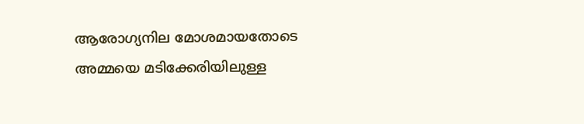ആരോഗ്യനില മോശമായതോടെ അമ്മയെ മടിക്കേരിയിലുള്ള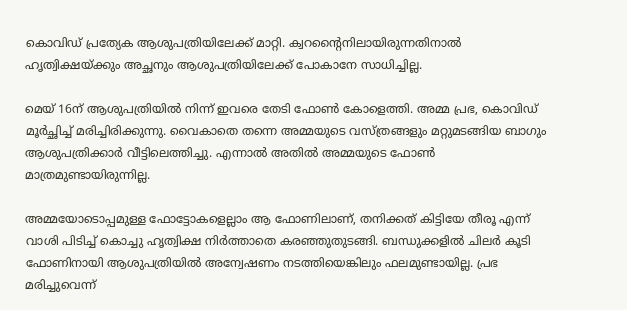കൊവിഡ് പ്രത്യേക ആശുപത്രിയിലേക്ക് മാറ്റി. ക്വറന്റൈനിലായിരുന്നതിനാല്‍ ഹൃത്വിക്ഷയ്ക്കും അച്ഛനും ആശുപത്രിയിലേക്ക് പോകാനേ സാധിച്ചില്ല.

മെയ് 16ന് ആശുപത്രിയില്‍ നിന്ന് ഇവരെ തേടി ഫോണ്‍ കോളെത്തി. അമ്മ പ്രഭ, കൊവിഡ് മൂര്‍ച്ഛിച്ച് മരിച്ചിരിക്കുന്നു. വൈകാതെ തന്നെ അമ്മയുടെ വസ്ത്രങ്ങളും മറ്റുമടങ്ങിയ ബാഗും ആശുപത്രിക്കാര്‍ വീട്ടിലെത്തിച്ചു. എന്നാല്‍ അതില്‍ അമ്മയുടെ ഫോണ്‍ മാത്രമുണ്ടായിരുന്നില്ല.

അമ്മയോടൊപ്പമുള്ള ഫോട്ടോകളെല്ലാം ആ ഫോണിലാണ്, തനിക്കത് കിട്ടിയേ തീരൂ എന്ന് വാശി പിടിച്ച് കൊച്ചു ഹൃത്വിക്ഷ നിര്‍ത്താതെ കരഞ്ഞുതുടങ്ങി. ബന്ധുക്കളില്‍ ചിലര്‍ കൂടി ഫോണിനായി ആശുപത്രിയില്‍ അന്വേഷണം നടത്തിയെങ്കിലും ഫലമുണ്ടായില്ല. പ്രഭ മരിച്ചുവെന്ന്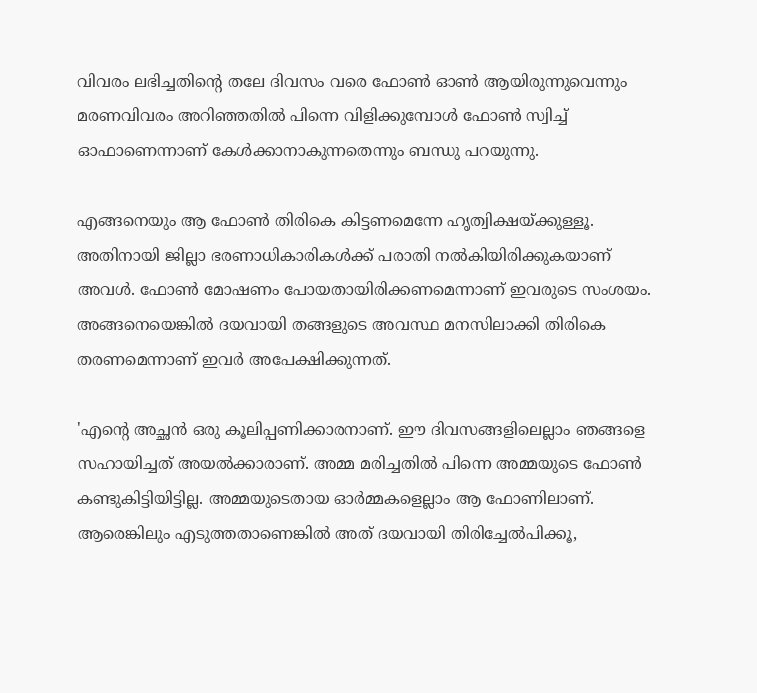വിവരം ലഭിച്ചതിന്റെ തലേ ദിവസം വരെ ഫോണ്‍ ഓണ്‍ ആയിരുന്നുവെന്നും മരണവിവരം അറിഞ്ഞതില്‍ പിന്നെ വിളിക്കുമ്പോള്‍ ഫോണ്‍ സ്വിച്ച് ഓഫാണെന്നാണ് കേള്‍ക്കാനാകുന്നതെന്നും ബന്ധു പറയുന്നു.

എങ്ങനെയും ആ ഫോണ്‍ തിരികെ കിട്ടണമെന്നേ ഹൃത്വിക്ഷയ്ക്കുള്ളൂ. അതിനായി ജില്ലാ ഭരണാധികാരികള്‍ക്ക് പരാതി നല്‍കിയിരിക്കുകയാണ് അവള്‍. ഫോണ്‍ മോഷണം പോയതായിരിക്കണമെന്നാണ് ഇവരുടെ സംശയം. അങ്ങനെയെങ്കില്‍ ദയവായി തങ്ങളുടെ അവസ്ഥ മനസിലാക്കി തിരികെ തരണമെന്നാണ് ഇവര്‍ അപേക്ഷിക്കുന്നത്.

'എന്റെ അച്ഛന്‍ ഒരു കൂലിപ്പണിക്കാരനാണ്. ഈ ദിവസങ്ങളിലെല്ലാം ഞങ്ങളെ സഹായിച്ചത് അയല്‍ക്കാരാണ്. അമ്മ മരിച്ചതില്‍ പിന്നെ അമ്മയുടെ ഫോണ്‍ കണ്ടുകിട്ടിയിട്ടില്ല. അമ്മയുടെതായ ഓര്‍മ്മകളെല്ലാം ആ ഫോണിലാണ്. ആരെങ്കിലും എടുത്തതാണെങ്കില്‍ അത് ദയവായി തിരിച്ചേല്‍പിക്കൂ,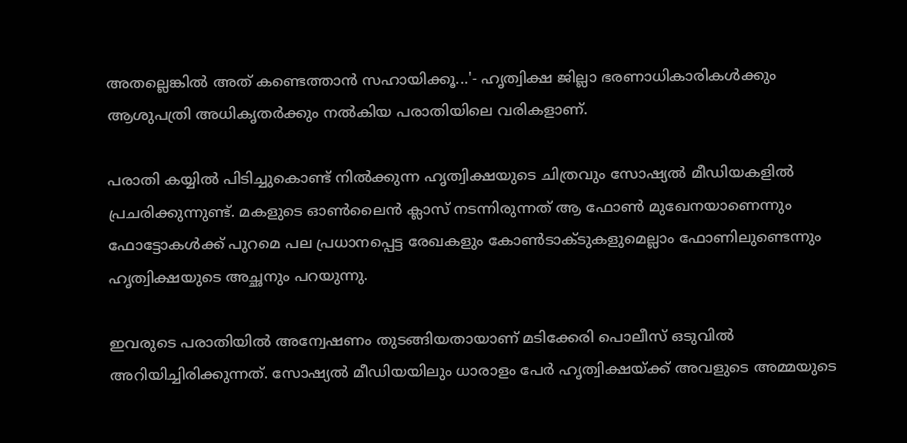അതല്ലെങ്കില്‍ അത് കണ്ടെത്താന്‍ സഹായിക്കൂ...'- ഹൃത്വിക്ഷ ജില്ലാ ഭരണാധികാരികള്‍ക്കും ആശുപത്രി അധികൃതര്‍ക്കും നല്‍കിയ പരാതിയിലെ വരികളാണ്.

പരാതി കയ്യില്‍ പിടിച്ചുകൊണ്ട് നില്‍ക്കുന്ന ഹൃത്വിക്ഷയുടെ ചിത്രവും സോഷ്യല്‍ മീഡിയകളില്‍ പ്രചരിക്കുന്നുണ്ട്. മകളുടെ ഓണ്‍ലൈന്‍ ക്ലാസ് നടന്നിരുന്നത് ആ ഫോണ്‍ മുഖേനയാണെന്നും ഫോട്ടോകള്‍ക്ക് പുറമെ പല പ്രധാനപ്പെട്ട രേഖകളും കോണ്‍ടാക്ടുകളുമെല്ലാം ഫോണിലുണ്ടെന്നും ഹൃത്വിക്ഷയുടെ അച്ഛനും പറയുന്നു.

ഇവരുടെ പരാതിയില്‍ അന്വേഷണം തുടങ്ങിയതായാണ് മടിക്കേരി പൊലീസ് ഒടുവില്‍ അറിയിച്ചിരിക്കുന്നത്. സോഷ്യല്‍ മീഡിയയിലും ധാരാളം പേര്‍ ഹൃത്വിക്ഷയ്ക്ക് അവളുടെ അമ്മയുടെ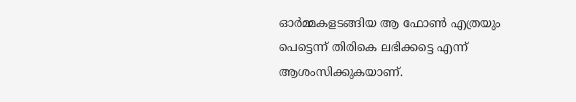ഓര്‍മ്മകളടങ്ങിയ ആ ഫോണ്‍ എത്രയും പെട്ടെന്ന് തിരികെ ലഭിക്കട്ടെ എന്ന് ആശംസിക്കുകയാണ്.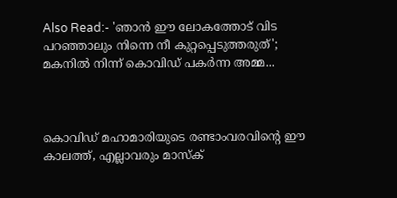Also Read:- 'ഞാന്‍ ഈ ലോകത്തോട് വിട പറഞ്ഞാലും നിന്നെ നീ കുറ്റപ്പെടുത്തരുത്'; മകനില്‍ നിന്ന് കൊവിഡ് പകര്‍ന്ന അമ്മ...



കൊവിഡ് മഹാമാരിയുടെ രണ്ടാംവരവിന്റെ ഈ കാലത്ത്, എല്ലാവരും മാസ്‌ക്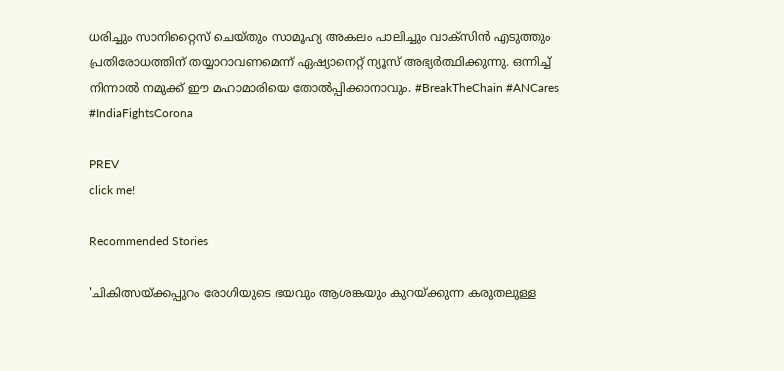ധരിച്ചും സാനിറ്റൈസ് ചെയ്തും സാമൂഹ്യ അകലം പാലിച്ചും വാക്‌സിൻ എടുത്തും പ്രതിരോധത്തിന് തയ്യാറാവണമെന്ന് ഏഷ്യാനെറ്റ് ന്യൂസ് അഭ്യർത്ഥിക്കുന്നു. ഒന്നിച്ച് നിന്നാൽ നമുക്ക് ഈ മഹാമാരിയെ തോൽപ്പിക്കാനാവും. #BreakTheChain #ANCares #IndiaFightsCorona

PREV
click me!

Recommended Stories

'ചികിത്സയ്ക്കപ്പുറം രോഗിയുടെ ഭയവും ആശങ്കയും കുറയ്ക്കുന്ന കരുതലുള്ള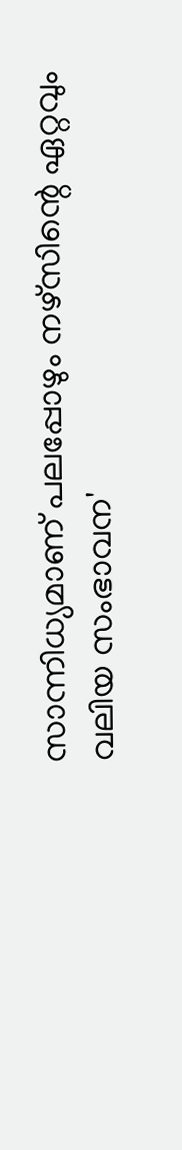സാന്നിധ്യമാണ് പലപ്പോഴും നഴ്സിന്റെ ഏറ്റവും വലിയ സംഭാവന'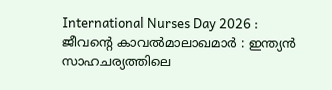International Nurses Day 2026 : ജീവന്റെ കാവൽമാലാഖമാർ : ഇന്ത്യൻ സാഹചര്യത്തിലെ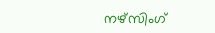നഴ്സിംഗ്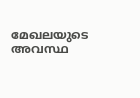മേഖലയുടെ അവസ്ഥ